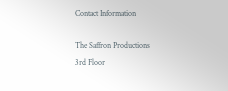Contact Information

The Saffron Productions
3rd Floor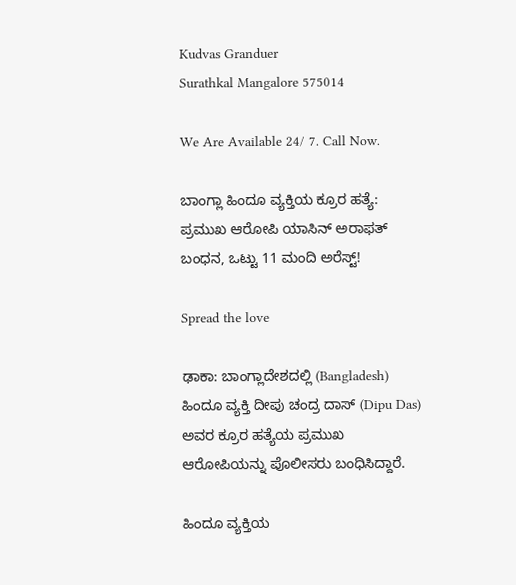Kudvas Granduer
Surathkal Mangalore 575014

We Are Available 24/ 7. Call Now.

ಬಾಂಗ್ಲಾ ಹಿಂದೂ ವ್ಯಕ್ತಿಯ ಕ್ರೂರ ಹತ್ಯೆ: ಪ್ರಮುಖ ಆರೋಪಿ ಯಾಸಿನ್ ಅರಾಫತ್ ಬಂಧನ, ಒಟ್ಟು 11 ಮಂದಿ ಅರೆಸ್ಟ್!

Spread the love

ಢಾಕಾ: ಬಾಂಗ್ಲಾದೇಶದಲ್ಲಿ (Bangladesh) ಹಿಂದೂ ವ್ಯಕ್ತಿ ದೀಪು ಚಂದ್ರ ದಾಸ್‌ (Dipu Das) ಅವರ ಕ್ರೂರ ಹತ್ಯೆಯ ಪ್ರಮುಖ ಆರೋಪಿಯನ್ನು ಪೊಲೀಸರು ಬಂಧಿಸಿದ್ದಾರೆ.

ಹಿಂದೂ ವ್ಯಕ್ತಿಯ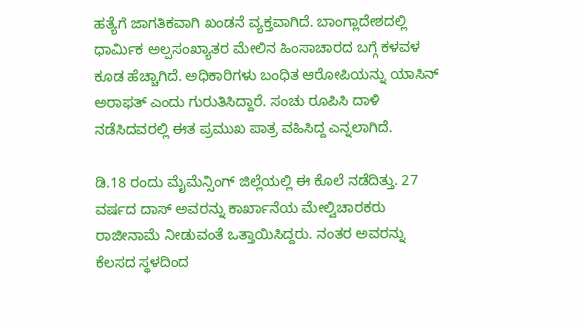ಹತ್ಯೆಗೆ ಜಾಗತಿಕವಾಗಿ ಖಂಡನೆ ವ್ಯಕ್ತವಾಗಿದೆ. ಬಾಂಗ್ಲಾದೇಶದಲ್ಲಿ ಧಾರ್ಮಿಕ ಅಲ್ಪಸಂಖ್ಯಾತರ ಮೇಲಿನ ಹಿಂಸಾಚಾರದ ಬಗ್ಗೆ ಕಳವಳ ಕೂಡ ಹೆಚ್ಚಾಗಿದೆ. ಅಧಿಕಾರಿಗಳು ಬಂಧಿತ ಆರೋಪಿಯನ್ನು ಯಾಸಿನ್ ಅರಾಫತ್ ಎಂದು ಗುರುತಿಸಿದ್ದಾರೆ. ಸಂಚು ರೂಪಿಸಿ ದಾಳಿ ನಡೆಸಿದವರಲ್ಲಿ ಈತ ಪ್ರಮುಖ ಪಾತ್ರ ವಹಿಸಿದ್ದ ಎನ್ನಲಾಗಿದೆ.

ಡಿ.18 ರಂದು ಮೈಮೆನ್ಸಿಂಗ್ ಜಿಲ್ಲೆಯಲ್ಲಿ ಈ ಕೊಲೆ ನಡೆದಿತ್ತು. 27 ವರ್ಷದ ದಾಸ್ ಅವರನ್ನು ಕಾರ್ಖಾನೆಯ ಮೇಲ್ವಿಚಾರಕರು ರಾಜೀನಾಮೆ ನೀಡುವಂತೆ ಒತ್ತಾಯಿಸಿದ್ದರು. ನಂತರ ಅವರನ್ನು ಕೆಲಸದ ಸ್ಥಳದಿಂದ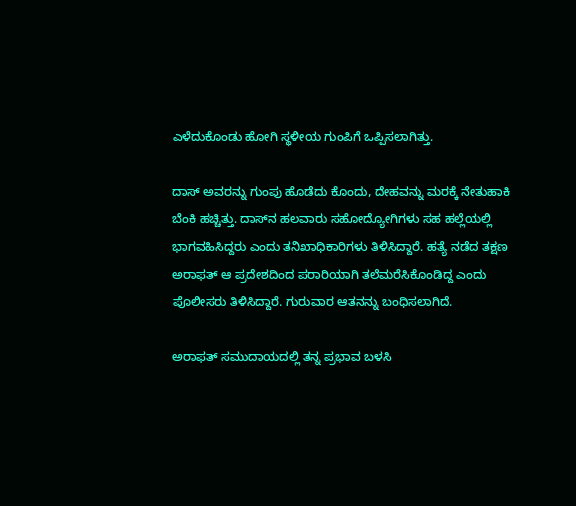ಎಳೆದುಕೊಂಡು ಹೋಗಿ ಸ್ಥಳೀಯ ಗುಂಪಿಗೆ ಒಪ್ಪಿಸಲಾಗಿತ್ತು.

ದಾಸ್‌ ಅವರನ್ನು ಗುಂಪು ಹೊಡೆದು ಕೊಂದು, ದೇಹವನ್ನು ಮರಕ್ಕೆ ನೇತುಹಾಕಿ ಬೆಂಕಿ ಹಚ್ಚಿತ್ತು. ದಾಸ್‌ನ ಹಲವಾರು ಸಹೋದ್ಯೋಗಿಗಳು ಸಹ ಹಲ್ಲೆಯಲ್ಲಿ ಭಾಗವಹಿಸಿದ್ದರು ಎಂದು ತನಿಖಾಧಿಕಾರಿಗಳು ತಿಳಿಸಿದ್ದಾರೆ. ಹತ್ಯೆ ನಡೆದ ತಕ್ಷಣ ಅರಾಫತ್ ಆ ಪ್ರದೇಶದಿಂದ ಪರಾರಿಯಾಗಿ ತಲೆಮರೆಸಿಕೊಂಡಿದ್ದ ಎಂದು ಪೊಲೀಸರು ತಿಳಿಸಿದ್ದಾರೆ. ಗುರುವಾರ ಆತನನ್ನು ಬಂಧಿಸಲಾಗಿದೆ.

ಅರಾಫತ್ ಸಮುದಾಯದಲ್ಲಿ ತನ್ನ ಪ್ರಭಾವ ಬಳಸಿ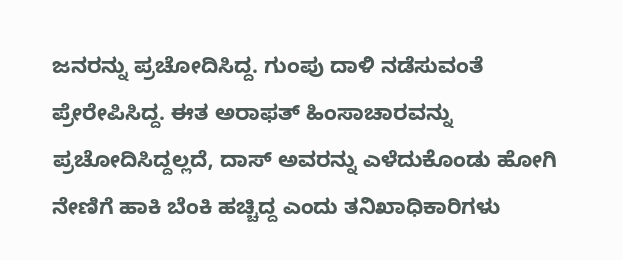ಜನರನ್ನು ಪ್ರಚೋದಿಸಿದ್ದ. ಗುಂಪು ದಾಳಿ ನಡೆಸುವಂತೆ ಪ್ರೇರೇಪಿಸಿದ್ದ. ಈತ ಅರಾಫತ್ ಹಿಂಸಾಚಾರವನ್ನು ಪ್ರಚೋದಿಸಿದ್ದಲ್ಲದೆ, ದಾಸ್ ಅವರನ್ನು ಎಳೆದುಕೊಂಡು ಹೋಗಿ ನೇಣಿಗೆ ಹಾಕಿ ಬೆಂಕಿ ಹಚ್ಚಿದ್ದ ಎಂದು ತನಿಖಾಧಿಕಾರಿಗಳು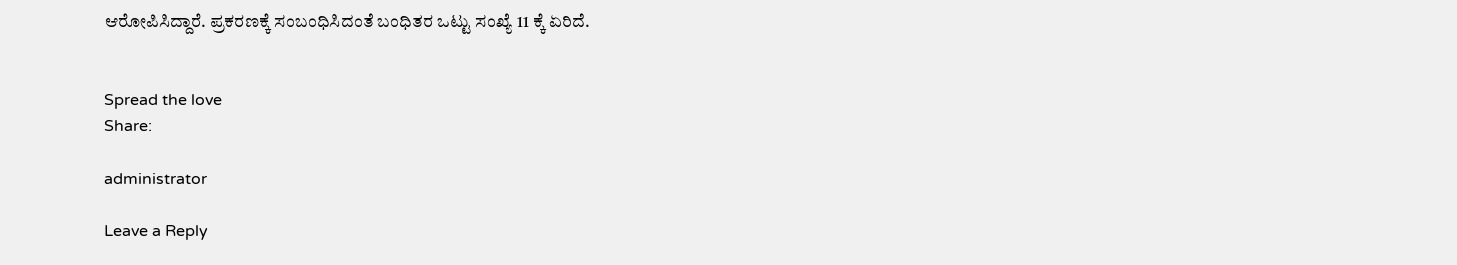ಆರೋಪಿಸಿದ್ದಾರೆ. ಪ್ರಕರಣಕ್ಕೆ ಸಂಬಂಧಿಸಿದಂತೆ ಬಂಧಿತರ ಒಟ್ಟು ಸಂಖ್ಯೆ 11 ಕ್ಕೆ ಏರಿದೆ.


Spread the love
Share:

administrator

Leave a Reply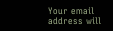Your email address will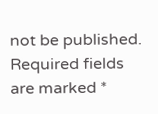not be published. Required fields are marked *